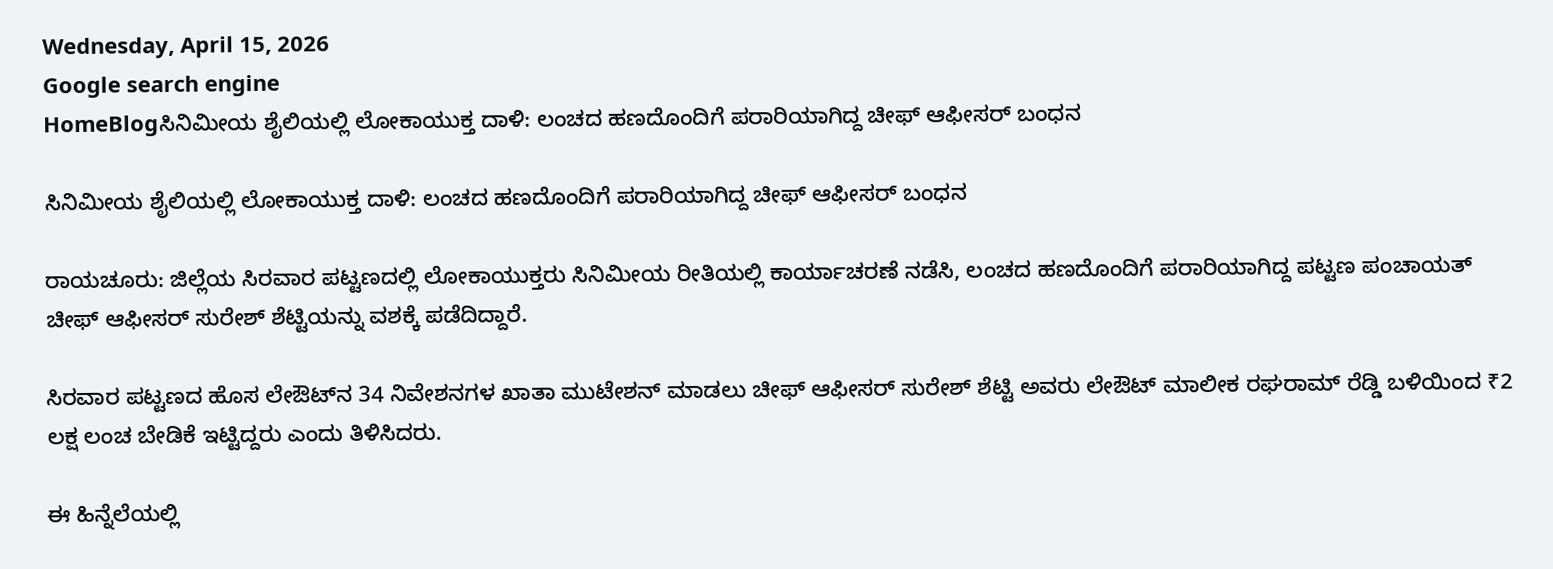Wednesday, April 15, 2026
Google search engine
HomeBlogಸಿನಿಮೀಯ ಶೈಲಿಯಲ್ಲಿ ಲೋಕಾಯುಕ್ತ ದಾಳಿ: ಲಂಚದ ಹಣದೊಂದಿಗೆ ಪರಾರಿಯಾಗಿದ್ದ ಚೀಫ್ ಆಫೀಸರ್ ಬಂಧನ

ಸಿನಿಮೀಯ ಶೈಲಿಯಲ್ಲಿ ಲೋಕಾಯುಕ್ತ ದಾಳಿ: ಲಂಚದ ಹಣದೊಂದಿಗೆ ಪರಾರಿಯಾಗಿದ್ದ ಚೀಫ್ ಆಫೀಸರ್ ಬಂಧನ

ರಾಯಚೂರು: ಜಿಲ್ಲೆಯ ಸಿರವಾರ ಪಟ್ಟಣದಲ್ಲಿ ಲೋಕಾಯುಕ್ತರು ಸಿನಿಮೀಯ ರೀತಿಯಲ್ಲಿ ಕಾರ್ಯಾಚರಣೆ ನಡೆಸಿ, ಲಂಚದ ಹಣದೊಂದಿಗೆ ಪರಾರಿಯಾಗಿದ್ದ ಪಟ್ಟಣ ಪಂಚಾಯತ್ ಚೀಫ್ ಆಫೀಸರ್ ಸುರೇಶ್ ಶೆಟ್ಟಿಯನ್ನು ವಶಕ್ಕೆ ಪಡೆದಿದ್ದಾರೆ.

ಸಿರವಾರ ಪಟ್ಟಣದ ಹೊಸ ಲೇಔಟ್‌ನ 34 ನಿವೇಶನಗಳ ಖಾತಾ ಮುಟೇಶನ್ ಮಾಡಲು ಚೀಫ್ ಆಫೀಸರ್ ಸುರೇಶ್ ಶೆಟ್ಟಿ ಅವರು ಲೇಔಟ್ ಮಾಲೀಕ ರಘರಾಮ್ ರೆಡ್ಡಿ ಬಳಿಯಿಂದ ₹2 ಲಕ್ಷ ಲಂಚ ಬೇಡಿಕೆ ಇಟ್ಟಿದ್ದರು ಎಂದು ತಿಳಿಸಿದರು.

ಈ ಹಿನ್ನೆಲೆಯಲ್ಲಿ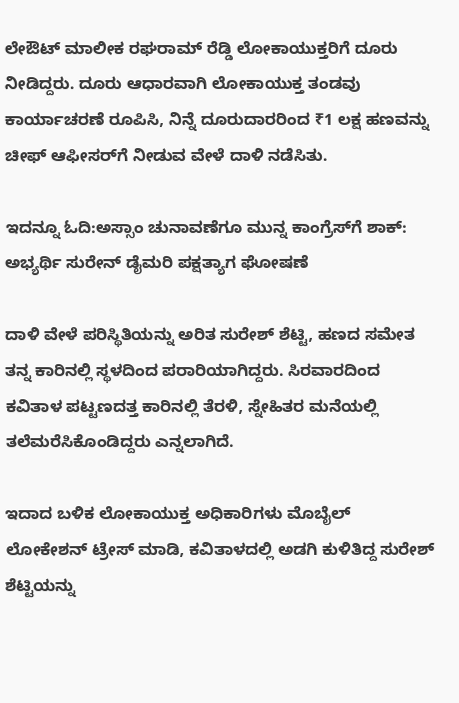ಲೇಔಟ್ ಮಾಲೀಕ ರಘರಾಮ್ ರೆಡ್ಡಿ ಲೋಕಾಯುಕ್ತರಿಗೆ ದೂರು ನೀಡಿದ್ದರು. ದೂರು ಆಧಾರವಾಗಿ ಲೋಕಾಯುಕ್ತ ತಂಡವು ಕಾರ್ಯಾಚರಣೆ ರೂಪಿಸಿ, ನಿನ್ನೆ ದೂರುದಾರರಿಂದ ₹1 ಲಕ್ಷ ಹಣವನ್ನು ಚೀಫ್ ಆಫೀಸರ್‌ಗೆ ನೀಡುವ ವೇಳೆ ದಾಳಿ ನಡೆಸಿತು.

ಇದನ್ನೂ ಓದಿ:ಅಸ್ಸಾಂ ಚುನಾವಣೆಗೂ ಮುನ್ನ ಕಾಂಗ್ರೆಸ್‌ಗೆ ಶಾಕ್: ಅಭ್ಯರ್ಥಿ ಸುರೇನ್ ಡೈಮರಿ ಪಕ್ಷತ್ಯಾಗ ಘೋಷಣೆ

ದಾಳಿ ವೇಳೆ ಪರಿಸ್ಥಿತಿಯನ್ನು ಅರಿತ ಸುರೇಶ್ ಶೆಟ್ಟಿ, ಹಣದ ಸಮೇತ ತನ್ನ ಕಾರಿನಲ್ಲಿ ಸ್ಥಳದಿಂದ ಪರಾರಿಯಾಗಿದ್ದರು. ಸಿರವಾರದಿಂದ ಕವಿತಾಳ ಪಟ್ಟಣದತ್ತ ಕಾರಿನಲ್ಲಿ ತೆರಳಿ, ಸ್ನೇಹಿತರ ಮನೆಯಲ್ಲಿ ತಲೆಮರೆಸಿಕೊಂಡಿದ್ದರು ಎನ್ನಲಾಗಿದೆ.

ಇದಾದ ಬಳಿಕ ಲೋಕಾಯುಕ್ತ ಅಧಿಕಾರಿಗಳು ಮೊಬೈಲ್ ಲೋಕೇಶನ್ ಟ್ರೇಸ್ ಮಾಡಿ, ಕವಿತಾಳದಲ್ಲಿ ಅಡಗಿ ಕುಳಿತಿದ್ದ ಸುರೇಶ್ ಶೆಟ್ಟಿಯನ್ನು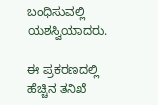ಬಂಧಿಸುವಲ್ಲಿ ಯಶಸ್ವಿಯಾದರು.

ಈ ಪ್ರಕರಣದಲ್ಲಿ ಹೆಚ್ಚಿನ ತನಿಖೆ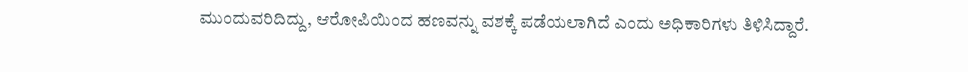ಮುಂದುವರಿದಿದ್ದು, ಆರೋಪಿಯಿಂದ ಹಣವನ್ನು ವಶಕ್ಕೆ ಪಡೆಯಲಾಗಿದೆ ಎಂದು ಅಧಿಕಾರಿಗಳು ತಿಳಿಸಿದ್ದಾರೆ.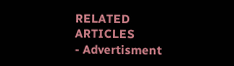RELATED ARTICLES
- Advertisment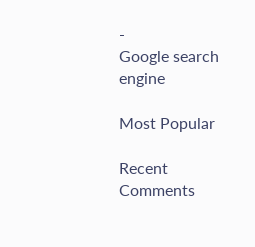-
Google search engine

Most Popular

Recent Comments